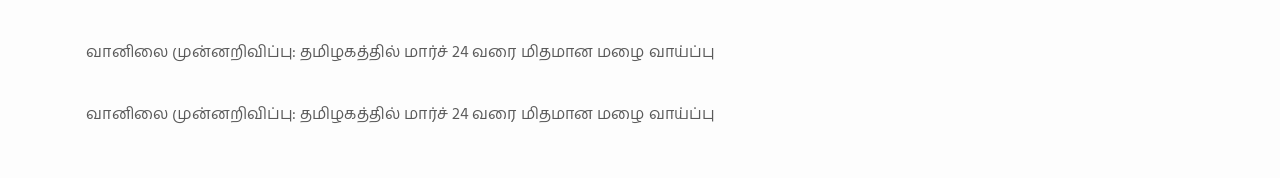வானிலை முன்னறிவிப்பு: தமிழகத்தில் மார்ச் 24 வரை மிதமான மழை வாய்ப்பு

வானிலை முன்னறிவிப்பு: தமிழகத்தில் மார்ச் 24 வரை மிதமான மழை வாய்ப்பு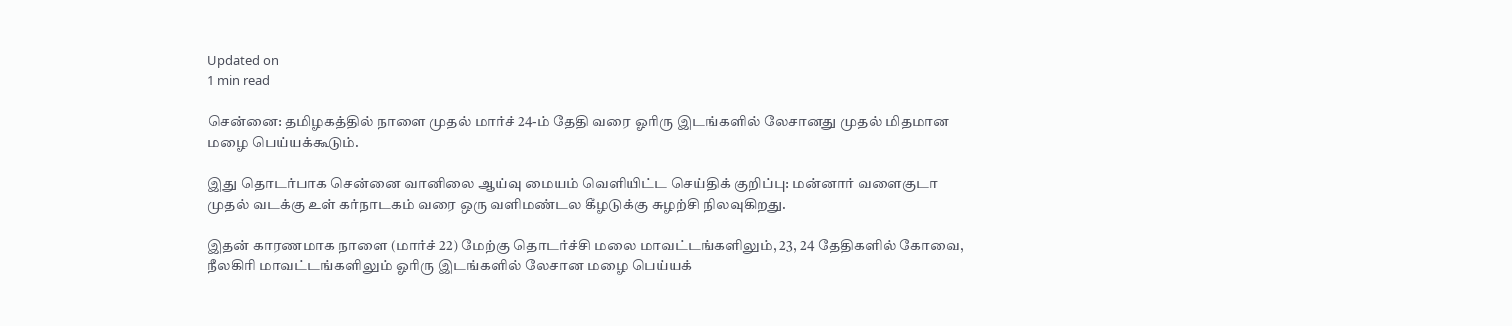Updated on
1 min read

சென்னை: தமிழகத்தில் நாளை முதல் மார்ச் 24-ம் தேதி வரை ஓரிரு இடங்களில் லேசானது முதல் மிதமான மழை பெய்யக்கூடும்.

இது தொடர்பாக சென்னை வானிலை ஆய்வு மையம் வெளியிட்ட செய்திக் குறிப்பு: மன்னார் வளைகுடா முதல் வடக்கு உள் கர்நாடகம் வரை ஒரு வளிமண்டல கீழடுக்கு சுழற்சி நிலவுகிறது.

இதன் காரணமாக நாளை (மார்ச் 22) மேற்கு தொடர்ச்சி மலை மாவட்டங்களிலும், 23, 24 தேதிகளில் கோவை, நீலகிரி மாவட்டங்களிலும் ஓரிரு இடங்களில் லேசான மழை பெய்யக்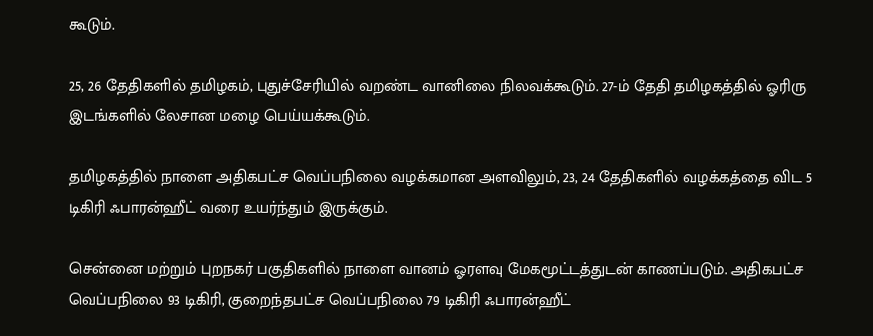கூடும்.

25, 26 தேதிகளில் தமிழகம், புதுச்சேரியில் வறண்ட வானிலை நிலவக்கூடும். 27-ம் தேதி தமிழகத்தில் ஓரிரு இடங்களில் லேசான மழை பெய்யக்கூடும்.

தமிழகத்தில் நாளை அதிகபட்ச வெப்பநிலை வழக்கமான அளவிலும், 23, 24 தேதிகளில் வழக்கத்தை விட 5 டிகிரி ஃபாரன்ஹீட் வரை உயர்ந்தும் இருக்கும்.

சென்னை மற்றும் புறநகர் பகுதிகளில் நாளை வானம் ஓரளவு மேகமூட்டத்துடன் காணப்படும். அதிகபட்ச வெப்பநிலை 93 டிகிரி, குறைந்தபட்ச வெப்பநிலை 79 டிகிரி ஃபாரன்ஹீட்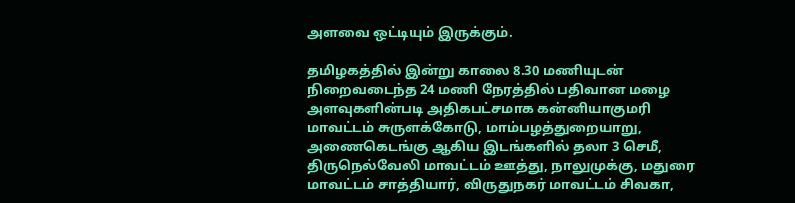அளவை ஒட்டியும் இருக்கும்.

தமிழகத்தில் இன்று காலை 8.30 மணியுடன் நிறைவடைந்த 24 மணி நேரத்தில் பதிவான மழை அளவுகளின்படி அதிகபட்சமாக கன்னியாகுமரி மாவட்டம் சுருளக்கோடு, மாம்பழத்துறையாறு, அணைகெடங்கு ஆகிய இடங்களில் தலா 3 செமீ, திருநெல்வேலி மாவட்டம் ஊத்து, நாலுமுக்கு, மதுரை மாவட்டம் சாத்தியார், விருதுநகர் மாவட்டம் சிவகா,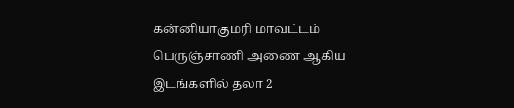கன்னியாகுமரி மாவட்டம் பெருஞ்சாணி அணை ஆகிய இடங்களில் தலா 2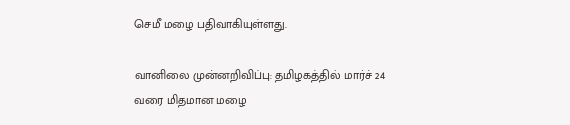செமீ மழை பதிவாகியுள்ளது.

வானிலை முன்னறிவிப்பு: தமிழகத்தில் மார்ச் 24 வரை மிதமான மழை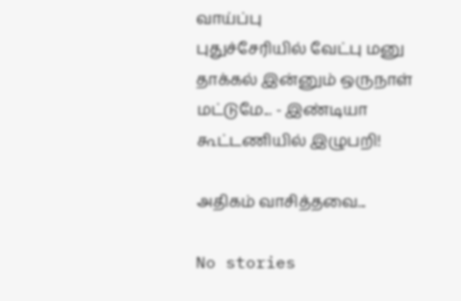வாய்ப்பு
புதுச்சேரியில் வேட்பு மனு தாக்கல் இன்னும் ஒருநாள் மட்டுமே... - இண்டியா கூட்டணியில் இழுபறி!

அதிகம் வாசித்தவை...

No stories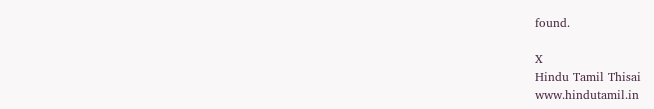found.

X
Hindu Tamil Thisai
www.hindutamil.in